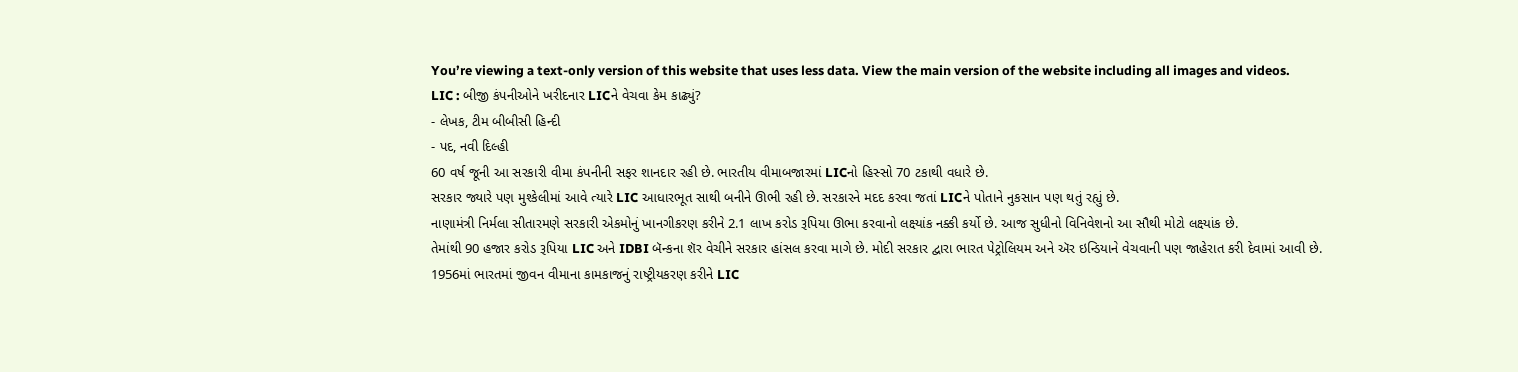You’re viewing a text-only version of this website that uses less data. View the main version of the website including all images and videos.
LIC : બીજી કંપનીઓને ખરીદનાર LICને વેચવા કેમ કાઢ્યું?
- લેખક, ટીમ બીબીસી હિન્દી
- પદ, નવી દિલ્હી
60 વર્ષ જૂની આ સરકારી વીમા કંપનીની સફર શાનદાર રહી છે. ભારતીય વીમાબજારમાં LICનો હિસ્સો 70 ટકાથી વધારે છે.
સરકાર જ્યારે પણ મુશ્કેલીમાં આવે ત્યારે LIC આધારભૂત સાથી બનીને ઊભી રહી છે. સરકારને મદદ કરવા જતાં LICને પોતાને નુકસાન પણ થતું રહ્યું છે.
નાણામંત્રી નિર્મલા સીતારમણે સરકારી એકમોનું ખાનગીકરણ કરીને 2.1 લાખ કરોડ રૂપિયા ઊભા કરવાનો લક્ષ્યાંક નક્કી કર્યો છે. આજ સુધીનો વિનિવેશનો આ સૌથી મોટો લક્ષ્યાંક છે.
તેમાંથી 90 હજાર કરોડ રૂપિયા LIC અને IDBI બૅન્કના શૅર વેચીને સરકાર હાંસલ કરવા માગે છે. મોદી સરકાર દ્વારા ભારત પેટ્રોલિયમ અને ઍર ઇન્ડિયાને વેચવાની પણ જાહેરાત કરી દેવામાં આવી છે.
1956માં ભારતમાં જીવન વીમાના કામકાજનું રાષ્ટ્રીયકરણ કરીને LIC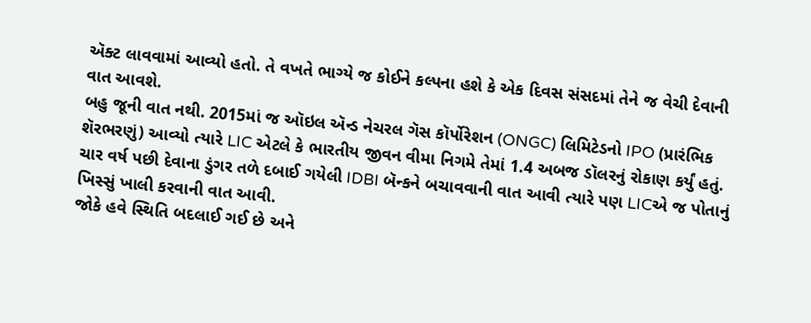ઍક્ટ લાવવામાં આવ્યો હતો. તે વખતે ભાગ્યે જ કોઈને કલ્પના હશે કે એક દિવસ સંસદમાં તેને જ વેચી દેવાની વાત આવશે.
બહુ જૂની વાત નથી. 2015માં જ ઑઇલ ઍન્ડ નેચરલ ગૅસ કૉર્પોરેશન (ONGC) લિમિટેડનો IPO (પ્રારંભિક શૅરભરણું) આવ્યો ત્યારે LIC એટલે કે ભારતીય જીવન વીમા નિગમે તેમાં 1.4 અબજ ડૉલરનું રોકાણ કર્યું હતું.
ચાર વર્ષ પછી દેવાના ડુંગર તળે દબાઈ ગયેલી IDBI બૅન્કને બચાવવાની વાત આવી ત્યારે પણ LICએ જ પોતાનું ખિસ્સું ખાલી કરવાની વાત આવી.
જોકે હવે સ્થિતિ બદલાઈ ગઈ છે અને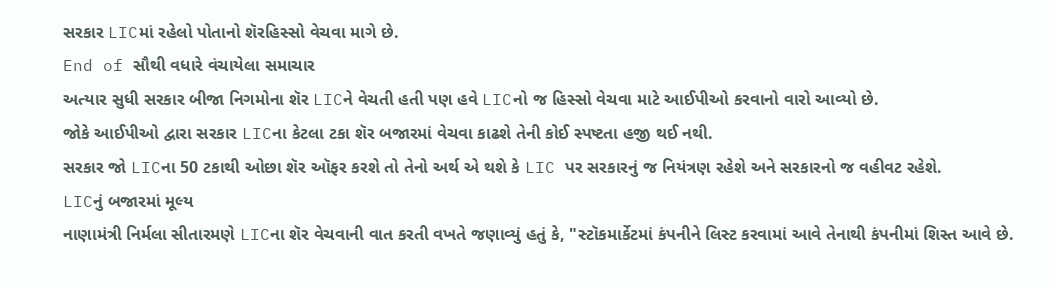સરકાર LICમાં રહેલો પોતાનો શૅરહિસ્સો વેચવા માગે છે.
End of સૌથી વધારે વંચાયેલા સમાચાર
અત્યાર સુધી સરકાર બીજા નિગમોના શૅર LICને વેચતી હતી પણ હવે LICનો જ હિસ્સો વેચવા માટે આઈપીઓ કરવાનો વારો આવ્યો છે.
જોકે આઈપીઓ દ્વારા સરકાર LICના કેટલા ટકા શૅર બજારમાં વેચવા કાઢશે તેની કોઈ સ્પષ્ટતા હજી થઈ નથી.
સરકાર જો LICના 50 ટકાથી ઓછા શૅર ઑફર કરશે તો તેનો અર્થ એ થશે કે LIC પર સરકારનું જ નિયંત્રણ રહેશે અને સરકારનો જ વહીવટ રહેશે.
LICનું બજારમાં મૂલ્ય
નાણામંત્રી નિર્મલા સીતારમણે LICના શૅર વેચવાની વાત કરતી વખતે જણાવ્યું હતું કે, "સ્ટૉકમાર્કેટમાં કંપનીને લિસ્ટ કરવામાં આવે તેનાથી કંપનીમાં શિસ્ત આવે છે.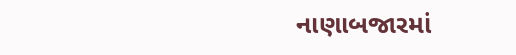નાણાબજારમાં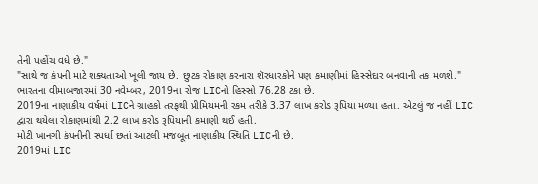તેની પહોંચ વધે છે."
"સાથે જ કંપની માટે શક્યતાઓ ખૂલી જાય છે. છુટક રોકાણ કરનારા શૅરધારકોને પણ કમાણીમાં હિસ્સેદાર બનવાની તક મળશે."
ભારતના વીમાબજારમાં 30 નવેમ્બર, 2019ના રોજ LICનો હિસ્સો 76.28 ટકા છે.
2019ના નાણાકીય વર્ષમાં LICને ગ્રાહકો તરફથી પ્રીમિયમની રકમ તરીકે 3.37 લાખ કરોડ રૂપિયા મળ્યા હતા. એટલું જ નહીં LIC દ્વારા થયેલા રોકાણમાંથી 2.2 લાખ કરોડ રૂપિયાની કમાણી થઈ હતી.
મોટી ખાનગી કંપનીની સ્પર્ધા છતાં આટલી મજબૂત નાણાકીય સ્થિતિ LICની છે.
2019માં LIC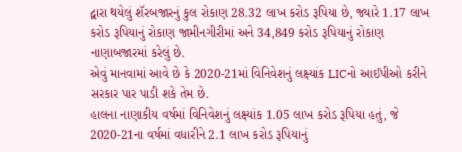દ્વારા થયેલું શૅરબજારનું કુલ રોકાણ 28.32 લાખ કરોડ રૂપિયા છે, જ્યારે 1.17 લાખ કરોડ રૂપિયાનું રોકાણ જામીનગીરીમાં અને 34,849 કરોડ રૂપિયાનું રોકાણ નાણાબજારમાં કરેલું છે.
એવું માનવામાં આવે છે કે 2020-21માં વિનિવેશનું લક્ષ્યાંક LICનો આઈપીઓ કરીને સરકાર પાર પાડી શકે તેમ છે.
હાલના નાણાકીય વર્ષમાં વિનિવેશનું લક્ષ્યાંક 1.05 લાખ કરોડ રૂપિયા હતું, જે 2020-21ના વર્ષમાં વધારીને 2.1 લાખ કરોડ રૂપિયાનું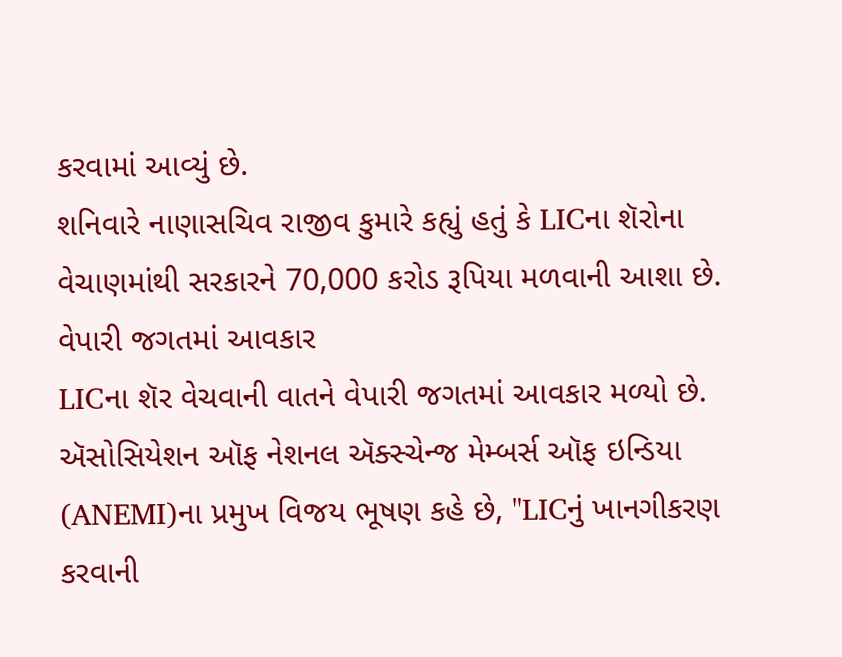કરવામાં આવ્યું છે.
શનિવારે નાણાસચિવ રાજીવ કુમારે કહ્યું હતું કે LICના શૅરોના વેચાણમાંથી સરકારને 70,000 કરોડ રૂપિયા મળવાની આશા છે.
વેપારી જગતમાં આવકાર
LICના શૅર વેચવાની વાતને વેપારી જગતમાં આવકાર મળ્યો છે.
ઍસોસિયેશન ઑફ નેશનલ ઍક્સ્ચેન્જ મેમ્બર્સ ઑફ ઇન્ડિયા (ANEMI)ના પ્રમુખ વિજય ભૂષણ કહે છે, "LICનું ખાનગીકરણ કરવાની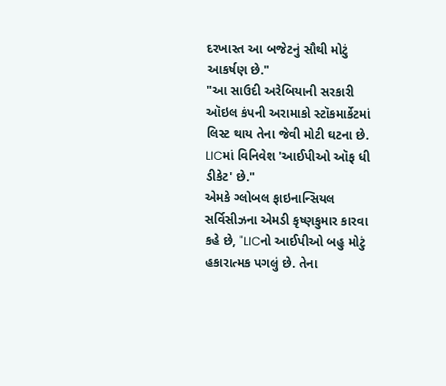દરખાસ્ત આ બજેટનું સૌથી મોટું આકર્ષણ છે."
"આ સાઉદી અરેબિયાની સરકારી ઑઇલ કંપની અરામાકો સ્ટૉકમાર્કેટમાં લિસ્ટ થાય તેના જેવી મોટી ઘટના છે. LICમાં વિનિવેશ 'આઈપીઓ ઑફ ધી ડીકેટ' છે."
એમકે ગ્લોબલ ફાઇનાન્સિયલ સર્વિસીઝના એમડી કૃષ્ણકુમાર કારવા કહે છે, "LICનો આઈપીઓ બહુ મોટું હકારાત્મક પગલું છે. તેના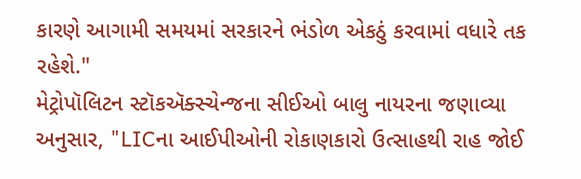કારણે આગામી સમયમાં સરકારને ભંડોળ એકઠું કરવામાં વધારે તક રહેશે."
મેટ્રોપૉલિટન સ્ટૉકઍક્સ્ચેન્જના સીઈઓ બાલુ નાયરના જણાવ્યા અનુસાર, "LICના આઈપીઓની રોકાણકારો ઉત્સાહથી રાહ જોઈ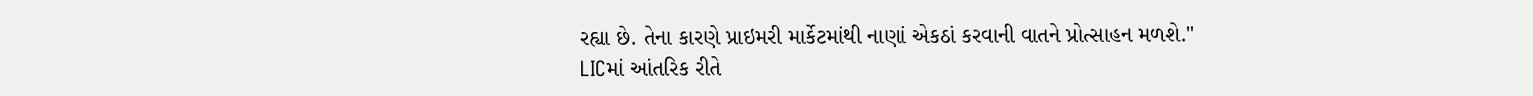રહ્યા છે. તેના કારણે પ્રાઇમરી માર્કેટમાંથી નાણાં એકઠાં કરવાની વાતને પ્રોત્સાહન મળશે."
LICમાં આંતરિક રીતે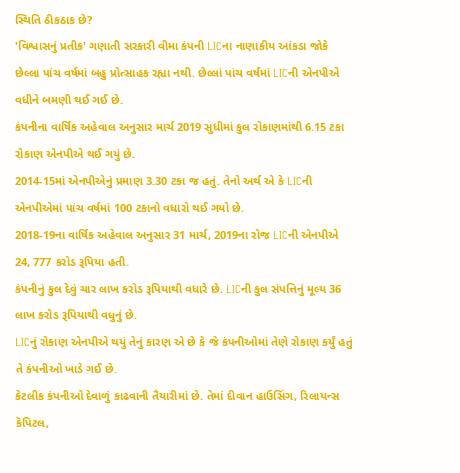સ્થિતિ ઠીકઠાક છે?
'વિશ્વાસનું પ્રતીક' ગણાતી સરકારી વીમા કંપની LICના નાણાકીય આંકડા જોકે છેલ્લા પાંચ વર્ષમાં બહુ પ્રોત્સાહક રહ્યા નથી. છેલ્લાં પાંચ વર્ષમાં LICની એનપીએ વધીને બમણી થઈ ગઈ છે.
કંપનીના વાર્ષિક અહેવાલ અનુસાર માર્ચ 2019 સુધીમાં કુલ રોકાણમાંથી 6.15 ટકા રોકાણ એનપીએ થઈ ગયું છે.
2014-15માં એનપીએનું પ્રમાણ 3.30 ટકા જ હતું. તેનો અર્થ એ કે LICની એનપીએમાં પાંચ વર્ષમાં 100 ટકાનો વધારો થઈ ગયો છે.
2018-19ના વાર્ષિક અહેવાલ અનુસાર 31 માર્ચ, 2019ના રોજ LICની એનપીએ 24, 777 કરોડ રૂપિયા હતી.
કંપનીનું કુલ દેવું ચાર લાખ કરોડ રૂપિયાથી વધારે છે. LICની કુલ સંપત્તિનું મૂલ્ય 36 લાખ કરોડ રૂપિયાથી વધુનું છે.
LICનું રોકાણ એનપીએ થયું તેનું કારણ એ છે કે જે કંપનીઓમાં તેણે રોકાણ કર્યું હતું તે કંપનીઓ ખાડે ગઈ છે.
કેટલીક કંપનીઓ દેવાળું કાઢવાની તૈયારીમાં છે. તેમાં દીવાન હાઉસિંગ, રિલાયન્સ કૅપિટલ,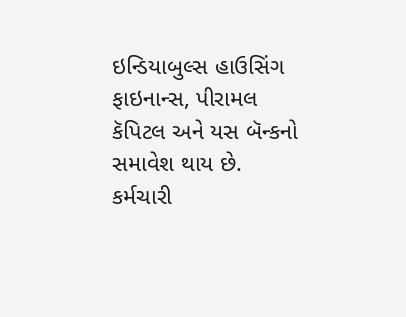ઇન્ડિયાબુલ્સ હાઉસિંગ ફાઇનાન્સ, પીરામલ કૅપિટલ અને યસ બૅન્કનો સમાવેશ થાય છે.
કર્મચારી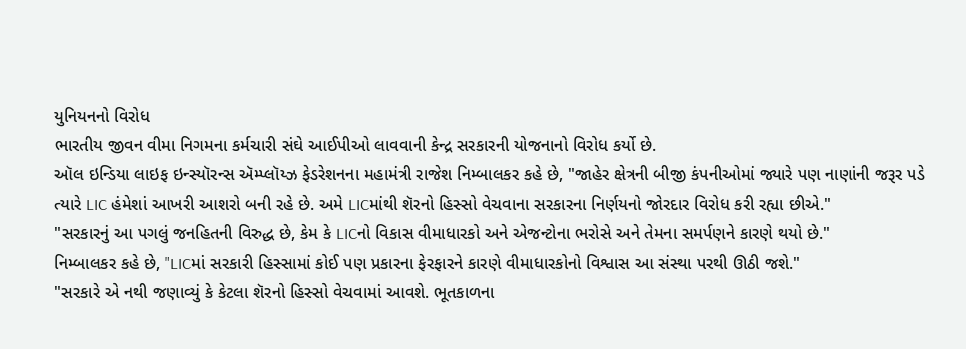યુનિયનનો વિરોધ
ભારતીય જીવન વીમા નિગમના કર્મચારી સંઘે આઈપીઓ લાવવાની કેન્દ્ર સરકારની યોજનાનો વિરોધ કર્યો છે.
ઑલ ઇન્ડિયા લાઇફ ઇન્સ્યૉરન્સ ઍમ્પ્લૉય્ઝ ફેડરેશનના મહામંત્રી રાજેશ નિમ્બાલકર કહે છે, "જાહેર ક્ષેત્રની બીજી કંપનીઓમાં જ્યારે પણ નાણાંની જરૂર પડે ત્યારે LIC હંમેશાં આખરી આશરો બની રહે છે. અમે LICમાંથી શૅરનો હિસ્સો વેચવાના સરકારના નિર્ણયનો જોરદાર વિરોધ કરી રહ્યા છીએ."
"સરકારનું આ પગલું જનહિતની વિરુદ્ધ છે, કેમ કે LICનો વિકાસ વીમાધારકો અને એજન્ટોના ભરોસે અને તેમના સમર્પણને કારણે થયો છે."
નિમ્બાલકર કહે છે, "LICમાં સરકારી હિસ્સામાં કોઈ પણ પ્રકારના ફેરફારને કારણે વીમાધારકોનો વિશ્વાસ આ સંસ્થા પરથી ઊઠી જશે."
"સરકારે એ નથી જણાવ્યું કે કેટલા શૅરનો હિસ્સો વેચવામાં આવશે. ભૂતકાળના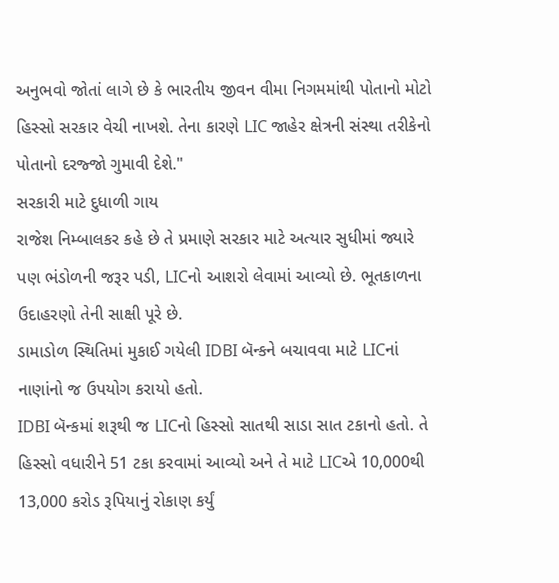અનુભવો જોતાં લાગે છે કે ભારતીય જીવન વીમા નિગમમાંથી પોતાનો મોટો હિસ્સો સરકાર વેચી નાખશે. તેના કારણે LIC જાહેર ક્ષેત્રની સંસ્થા તરીકેનો પોતાનો દરજ્જો ગુમાવી દેશે."
સરકારી માટે દુધાળી ગાય
રાજેશ નિમ્બાલકર કહે છે તે પ્રમાણે સરકાર માટે અત્યાર સુધીમાં જ્યારે પણ ભંડોળની જરૂર પડી, LICનો આશરો લેવામાં આવ્યો છે. ભૂતકાળના ઉદાહરણો તેની સાક્ષી પૂરે છે.
ડામાડોળ સ્થિતિમાં મુકાઈ ગયેલી IDBI બૅન્કને બચાવવા માટે LICનાં નાણાંનો જ ઉપયોગ કરાયો હતો.
IDBI બૅન્કમાં શરૂથી જ LICનો હિસ્સો સાતથી સાડા સાત ટકાનો હતો. તે હિસ્સો વધારીને 51 ટકા કરવામાં આવ્યો અને તે માટે LICએ 10,000થી 13,000 કરોડ રૂપિયાનું રોકાણ કર્યું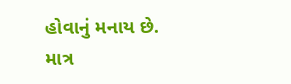હોવાનું મનાય છે.
માત્ર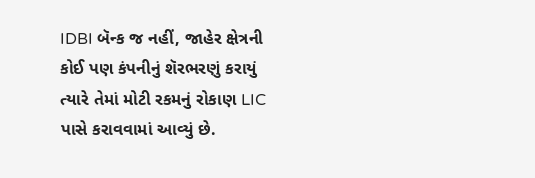IDBI બૅન્ક જ નહીં, જાહેર ક્ષેત્રની કોઈ પણ કંપનીનું શૅરભરણું કરાયું ત્યારે તેમાં મોટી રકમનું રોકાણ LIC પાસે કરાવવામાં આવ્યું છે.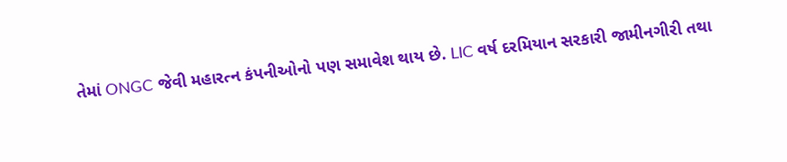તેમાં ONGC જેવી મહારત્ન કંપનીઓનો પણ સમાવેશ થાય છે. LIC વર્ષ દરમિયાન સરકારી જામીનગીરી તથા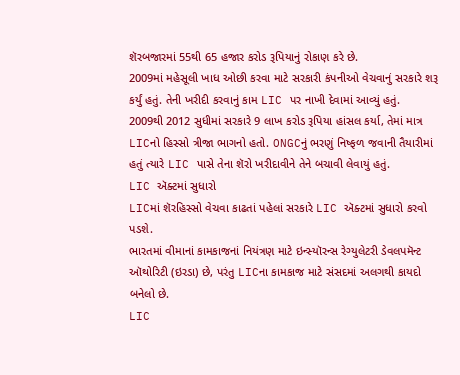શૅરબજારમાં 55થી 65 હજાર કરોડ રૂપિયાનું રોકાણ કરે છે.
2009માં મહેસૂલી ખાધ ઓછી કરવા માટે સરકારી કંપનીઓ વેચવાનું સરકારે શરૂ કર્યું હતું. તેની ખરીદી કરવાનું કામ LIC પર નાખી દેવામાં આવ્યું હતું.
2009થી 2012 સુધીમાં સરકારે 9 લાખ કરોડ રૂપિયા હાંસલ કર્યા, તેમાં માત્ર LICનો હિસ્સો ત્રીજા ભાગનો હતો. ONGCનું ભરણું નિષ્ફળ જવાની તૈયારીમાં હતું ત્યારે LIC પાસે તેના શૅરો ખરીદાવીને તેને બચાવી લેવાયું હતું.
LIC ઍક્ટમાં સુધારો
LICમાં શૅરહિસ્સો વેચવા કાઢતાં પહેલાં સરકારે LIC ઍક્ટમાં સુધારો કરવો પડશે.
ભારતમાં વીમાનાં કામકાજનાં નિયંત્રણ માટે ઇન્સ્યૉરન્સ રેગ્યુલેટરી ડેવલપમૅન્ટ ઑથોરિટી (ઇરડા) છે, પરંતુ LICના કામકાજ માટે સંસદમાં અલગથી કાયદો બનેલો છે.
LIC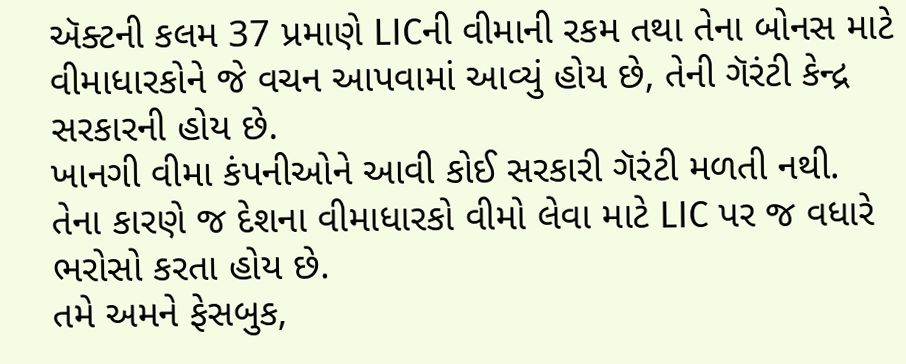ઍક્ટની કલમ 37 પ્રમાણે LICની વીમાની રકમ તથા તેના બોનસ માટે વીમાધારકોને જે વચન આપવામાં આવ્યું હોય છે, તેની ગૅરંટી કેન્દ્ર સરકારની હોય છે.
ખાનગી વીમા કંપનીઓને આવી કોઈ સરકારી ગૅરંટી મળતી નથી.
તેના કારણે જ દેશના વીમાધારકો વીમો લેવા માટે LIC પર જ વધારે ભરોસો કરતા હોય છે.
તમે અમને ફેસબુક,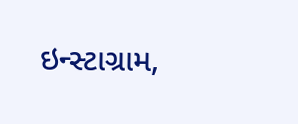ઇન્સ્ટાગ્રામ,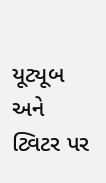યૂટ્યૂબ અને ટ્વિટર પર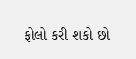ફોલો કરી શકો છો